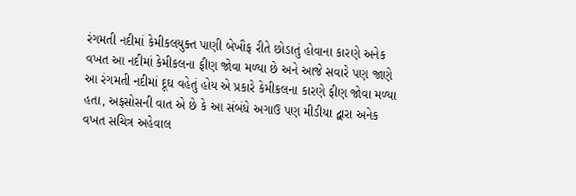રંગમતી નદીમાં કેમીકલયુક્ત પાણી બેખૌફ રીતે છોડાતું હોવાના કારણે અનેક વખત આ નદીમાં કેમીકલના ફીણ જોવા મળ્યા છે અને આજે સવારે પણ જાણે આ રંગમતી નદીમાં દૂઘ વહેતું હોય એ પ્રકારે કેમીકલના કારણે ફીણ જોવા મળ્યા હતા, અફસોસની વાત એ છે કે આ સંબંધે અગાઉ પણ મીડીયા દ્વારા અનેક વખત સચિત્ર અહેવાલ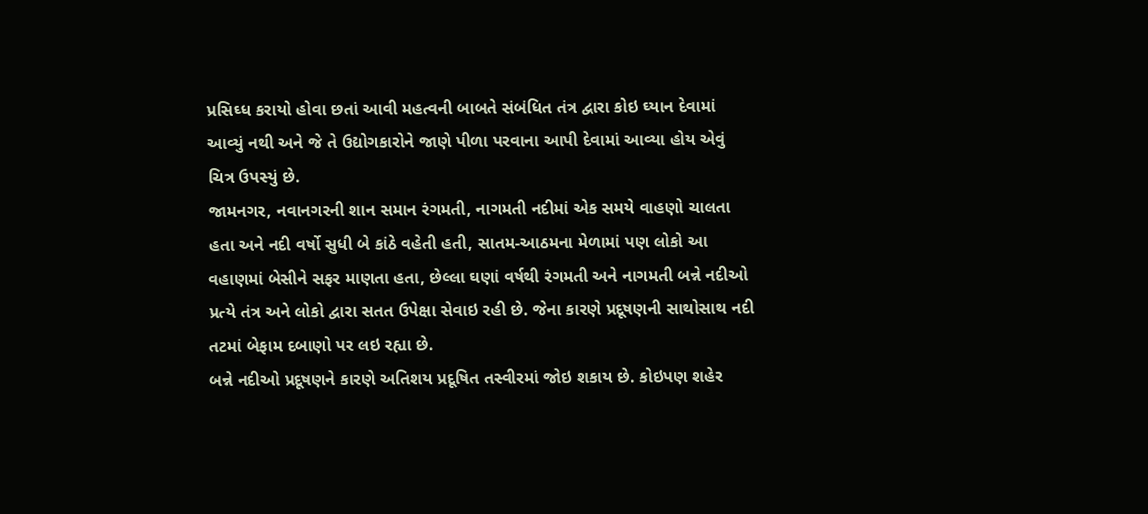પ્રસિઘ્ધ કરાયો હોવા છતાં આવી મહત્વની બાબતે સંબંધિત તંત્ર દ્વારા કોઇ ઘ્યાન દેવામાં આવ્યું નથી અને જે તે ઉદ્યોગકારોને જાણે પીળા પરવાના આપી દેવામાં આવ્યા હોય એવું ચિત્ર ઉપસ્યું છે.
જામનગર, નવાનગરની શાન સમાન રંગમતી, નાગમતી નદીમાં એક સમયે વાહણો ચાલતા હતા અને નદી વર્ષો સુધી બે કાંઠે વહેતી હતી, સાતમ-આઠમના મેળામાં પણ લોકો આ વહાણમાં બેસીને સફર માણતા હતા, છેલ્લા ઘણાં વર્ષથી રંગમતી અને નાગમતી બન્ને નદીઓ પ્રત્યે તંત્ર અને લોકો દ્વારા સતત ઉપેક્ષા સેવાઇ રહી છે. જેના કારણે પ્રદૂષણની સાથોસાથ નદી તટમાં બેફામ દબાણો પર લઇ રહ્યા છે.
બન્ને નદીઓ પ્રદૂષણને કારણે અતિશય પ્રદૂષિત તસ્વીરમાં જોઇ શકાય છે. કોઇપણ શહેર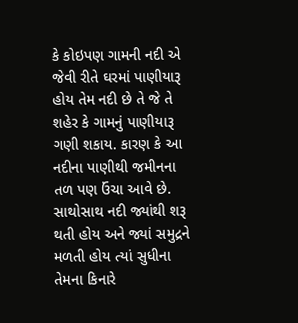કે કોઇપણ ગામની નદી એ જેવી રીતે ઘરમાં પાણીયારૂ હોય તેમ નદી છે તે જે તે શહેર કે ગામનું પાણીયારૂ ગણી શકાય. કારણ કે આ નદીના પાણીથી જમીનના તળ પણ ઉંચા આવે છે. સાથોસાથ નદી જ્યાંથી શરૂ થતી હોય અને જ્યાં સમુદ્રને મળતી હોય ત્યાં સુધીના તેમના કિનારે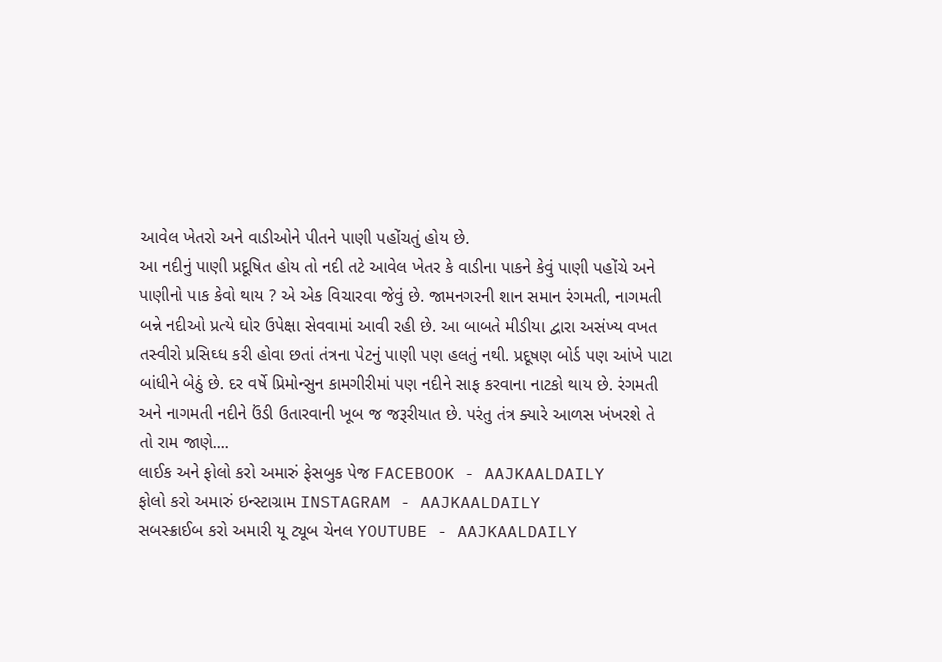આવેલ ખેતરો અને વાડીઓને પીતને પાણી પહોંચતું હોય છે.
આ નદીનું પાણી પ્રદૂષિત હોય તો નદી તટે આવેલ ખેતર કે વાડીના પાકને કેવું પાણી પહોંચે અને પાણીનો પાક કેવો થાય ? એ એક વિચારવા જેવું છે. જામનગરની શાન સમાન રંગમતી, નાગમતી બન્ને નદીઓ પ્રત્યે ઘોર ઉપેક્ષા સેવવામાં આવી રહી છે. આ બાબતે મીડીયા દ્વારા અસંખ્ય વખત તસ્વીરો પ્રસિઘ્ધ કરી હોવા છતાં તંત્રના પેટનું પાણી પણ હલતું નથી. પ્રદૂષણ બોર્ડ પણ આંખે પાટા બાંધીને બેઠું છે. દર વર્ષે પ્રિમોન્સુન કામગીરીમાં પણ નદીને સાફ કરવાના નાટકો થાય છે. રંગમતી અને નાગમતી નદીને ઉંડી ઉતારવાની ખૂબ જ જરૂરીયાત છે. પરંતુ તંત્ર ક્યારે આળસ ખંખરશે તે તો રામ જાણે....
લાઈક અને ફોલો કરો અમારું ફેસબુક પેજ FACEBOOK - AAJKAALDAILY
ફોલો કરો અમારું ઇન્સ્ટાગ્રામ INSTAGRAM - AAJKAALDAILY
સબસ્ક્રાઈબ કરો અમારી યૂ ટ્યૂબ ચેનલ YOUTUBE - AAJKAALDAILY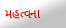મહત્વના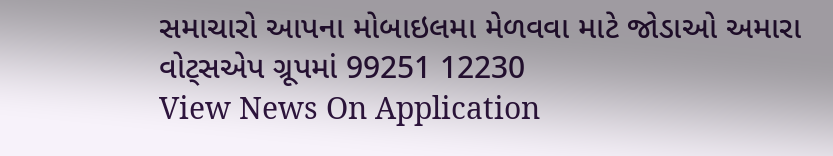સમાચારો આપના મોબાઇલમા મેળવવા માટે જોડાઓ અમારા વોટ્સએપ ગ્રૂપમાં 99251 12230
View News On Application